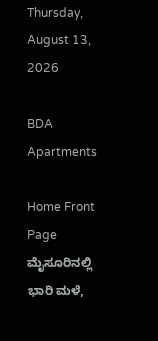Thursday, August 13, 2026

BDA Apartments

Home Front Page ಮೈಸೂರಿನಲ್ಲಿ ಭಾರಿ ಮಳೆ,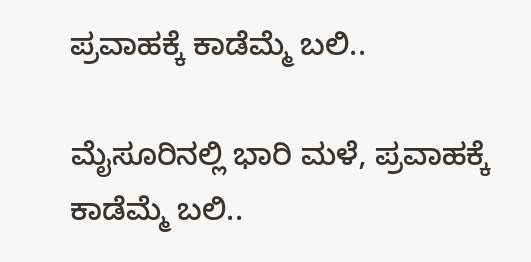ಪ್ರವಾಹಕ್ಕೆ ಕಾಡೆಮ್ಮೆ ಬಲಿ..

ಮೈಸೂರಿನಲ್ಲಿ ಭಾರಿ ಮಳೆ, ಪ್ರವಾಹಕ್ಕೆ ಕಾಡೆಮ್ಮೆ ಬಲಿ..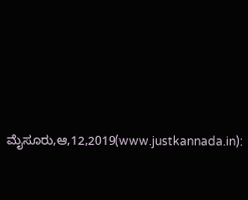ಮೈಸೂರು,ಆ,12,2019(www.justkannada.in):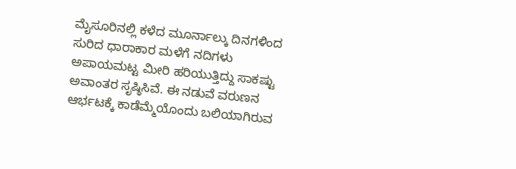ಮೈಸೂರಿನಲ್ಲಿ ಕಳೆದ ಮೂರ್ನಾಲ್ಕು ದಿನಗಳಿಂದ ಸುರಿದ ಧಾರಾಕಾರ ಮಳೆಗೆ ನದಿಗಳು ಅಪಾಯಮಟ್ಟ ಮೀರಿ ಹರಿಯುತ್ತಿದ್ದು ಸಾಕಷ್ಟು ಅವಾಂತರ ಸೃಷ್ಠಿಸಿವೆ. ಈ ನಡುವೆ ವರುಣನ ಆರ್ಭಟಕ್ಕೆ ಕಾಡೆಮ್ಮೆಯೊಂದು ಬಲಿಯಾಗಿರುವ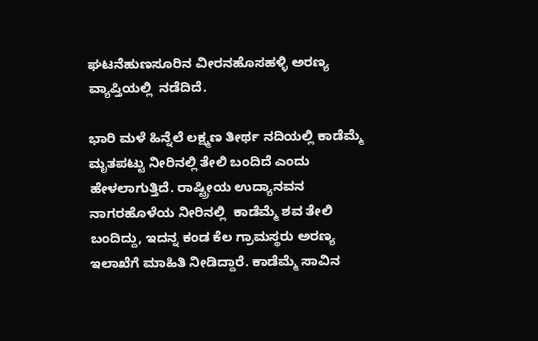ಘಟನೆಹುಣಸೂರಿನ ವೀರನಹೊಸಹಳ್ಳಿ ಅರಣ್ಯ ವ್ಯಾಪ್ತಿಯಲ್ಲಿ  ನಡೆದಿದೆ.

ಭಾರಿ ಮಳೆ ಹಿನ್ನೆಲೆ ಲಕ್ಷ್ಮಣ ತೀರ್ಥ ನದಿಯಲ್ಲಿ ಕಾಡೆಮ್ಮೆ ಮೃತಪಟ್ಟು ನೀರಿನಲ್ಲಿ ತೇಲಿ ಬಂದಿದೆ ಎಂದು ಹೇಳಲಾಗುತ್ತಿದೆ. ರಾಷ್ಟ್ರೀಯ ಉದ್ಯಾನವನ ನಾಗರಹೊಳೆಯ ನೀರಿನಲ್ಲಿ  ಕಾಡೆಮ್ಮೆ ಶವ ತೇಲಿ ಬಂದಿದ್ದು, ಇದನ್ನ ಕಂಡ ಕೆಲ ಗ್ರಾಮಸ್ಥರು ಅರಣ್ಯ ಇಲಾಖೆಗೆ ಮಾಹಿತಿ ನೀಡಿದ್ದಾರೆ. ಕಾಡೆಮ್ಮೆ ಸಾವಿನ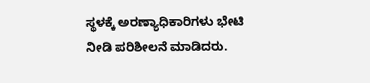ಸ್ಥಳಕ್ಕೆ ಅರಣ್ಯಾಧಿಕಾರಿಗಳು ಭೇಟಿ ನೀಡಿ ಪರಿಶೀಲನೆ ಮಾಡಿದರು.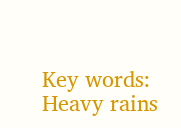Key words: Heavy rains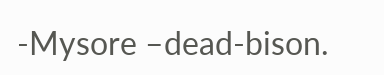-Mysore –dead-bison.